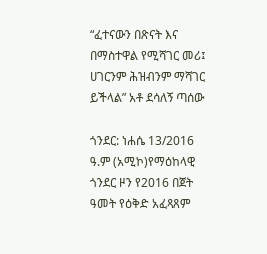“ፈተናውን በጽናት እና በማስተዋል የሚሻገር መሪ፤ ሀገርንም ሕዝብንም ማሻገር ይችላል” አቶ ደሳለኝ ጣሰው

ጎንደር: ነሐሴ 13/2016 ዓ.ም (አሚኮ)የማዕከላዊ ጎንደር ዞን የ2016 በጀት ዓመት የዕቅድ አፈጻጸም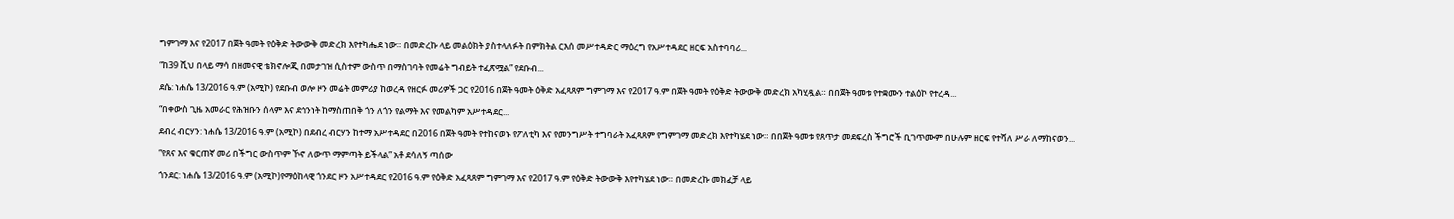ግምገማ እና የ2017 በጀት ዓመት የዕቅድ ትውውቅ መድረክ እየተካሔደ ነው። በመድረኩ ላይ መልዕክት ያስተላለፉት በምክትል ርእሰ መሥተዳድር ማዕረግ የአሥተዳደር ዘርፍ አስተባባሪ...

“ከ39 ሺህ በላይ ማሳ በዘመናዊ ቴክኖሎጂ በመታገዝ ሲስተም ውስጥ በማስገባት የመሬት ግብይት ተፈጽሟል” የደቡብ...

ደሴ: ነሐሴ 13/2016 ዓ.ም (አሚኮ) የደቡብ ወሎ ዞን መሬት መምሪያ ከወረዳ የዘርፉ መሪዎች ጋር የ2016 በጀት ዓመት ዕቅድ አፈጻጸም ግምገማ እና የ2017 ዓ.ም በጀት ዓመት የዕቅድ ትውውቅ መድረክ አካሂዷል። በበጀት ዓመቱ የተቋሙን ተልዕኮ የተረዳ...

“በቀውስ ጊዜ አመራር የሕዝቡን ሰላም እና ደኅንነት ከማስጠበቅ ጎን ለጎን የልማት እና የመልካም አሥተዳደር...

ደብረ ብርሃን: ነሐሴ 13/2016 ዓ.ም (አሚኮ) በደብረ ብርሃን ከተማ አሥተዳደር በ2016 በጀት ዓመት የተከናወኑ የፖለቲካ እና የመንግሥት ተግባራት አፈጻጸም የግምገማ መድረክ እየተካሄደ ነው። በበጀት ዓመቱ የጸጥታ መደፍረስ ችግሮች ቢገጥሙም በሁሉም ዘርፍ የተሻለ ሥራ ለማከናወን...

“የጸና እና ቁርጠኛ መሪ በችግር ውስጥም ኾኖ ለውጥ ማምጣት ይችላል” አቶ ደሳለኝ ጣሰው

ጎንደር: ነሐሴ 13/2016 ዓ.ም (አሚኮ)የማዕከላዊ ጎንደር ዞን አሥተዳደር የ2016 ዓ.ም የዕቅድ አፈጻጸም ግምገማ እና የ2017 ዓ.ም የዕቅድ ትውውቅ እየተካሄደ ነው። በመድረኩ መክፈቻ ላይ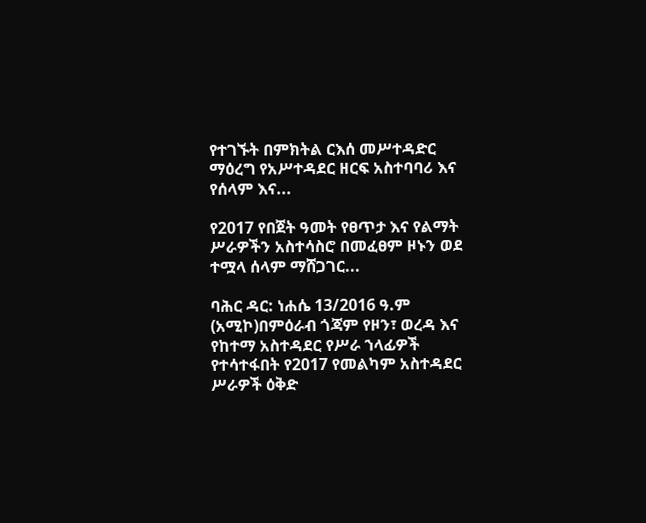የተገኙት በምክትል ርእሰ መሥተዳድር ማዕረግ የአሥተዳደር ዘርፍ አስተባባሪ እና የሰላም እና...

የ2017 የበጀት ዓመት የፀጥታ እና የልማት ሥራዎችን አስተሳስሮ በመፈፀም ዞኑን ወደ ተሟላ ሰላም ማሸጋገር...

ባሕር ዳር: ነሐሴ 13/2016 ዓ.ም (አሚኮ)በምዕራብ ጎጃም የዞን፣ ወረዳ እና የከተማ አስተዳደር የሥራ ኀላፊዎች የተሳተፋበት የ2017 የመልካም አስተዳደር ሥራዎች ዕቅድ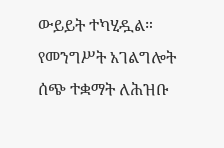ውይይት ተካሂዷል። የመንግሥት አገልግሎት ሰጭ ተቋማት ለሕዝቡ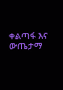ቀልጣፋ እና ውጤታማ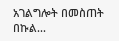አገልግሎት በመስጠት በኩል...